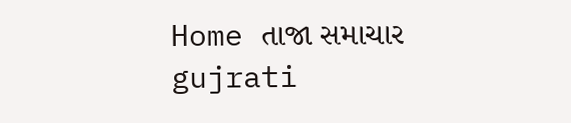Home તાજા સમાચાર gujrati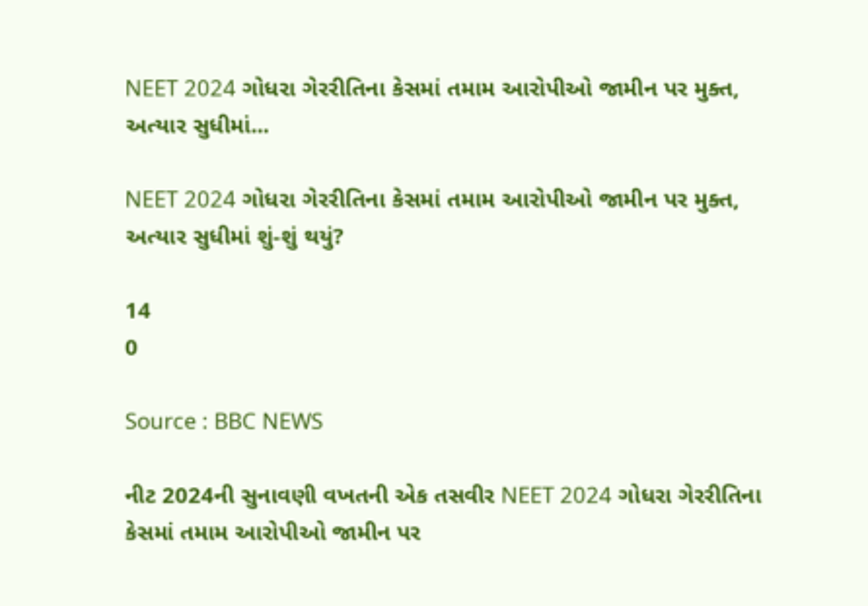NEET 2024 ગોધરા ગેરરીતિના કેસમાં તમામ આરોપીઓ જામીન પર મુક્ત, અત્યાર સુધીમાં...

NEET 2024 ગોધરા ગેરરીતિના કેસમાં તમામ આરોપીઓ જામીન પર મુક્ત, અત્યાર સુધીમાં શું-શું થયું?

14
0

Source : BBC NEWS

નીટ 2024ની સુનાવણી વખતની એક તસવીર NEET 2024 ગોધરા ગેરરીતિના કેસમાં તમામ આરોપીઓ જામીન પર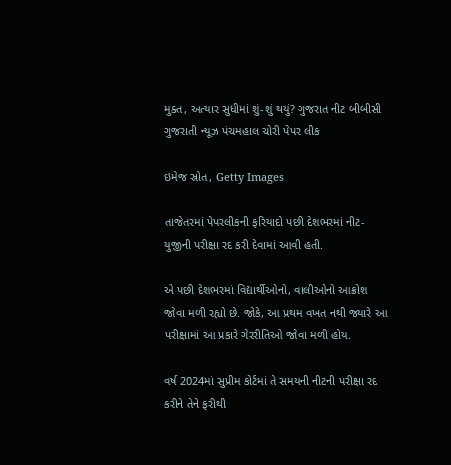મુક્ત, અત્યાર સુધીમાં શું-શું થયું? ગુજરાત નીટ બીબીસી ગુજરાતી ન્યૂઝ પંચમહાલ ચોરી પેપર લીક

ઇમેજ સ્રોત, Getty Images

તાજેતરમાં પેપરલીકની ફરિયાદો પછી દેશભરમાં નીટ-યુજીની પરીક્ષા રદ કરી દેવામાં આવી હતી.

એ પછી દેશભરમાં વિદ્યાર્થીઓનો, વાલીઓનો આક્રોશ જોવા મળી રહ્યો છે. જોકે, આ પ્રથમ વખત નથી જ્યારે આ પરીક્ષામાં આ પ્રકારે ગેરરીતિઓ જોવા મળી હોય.

વર્ષ 2024માં સુપ્રીમ કોર્ટમાં તે સમયની નીટની પરીક્ષા રદ કરીને તેને ફરીથી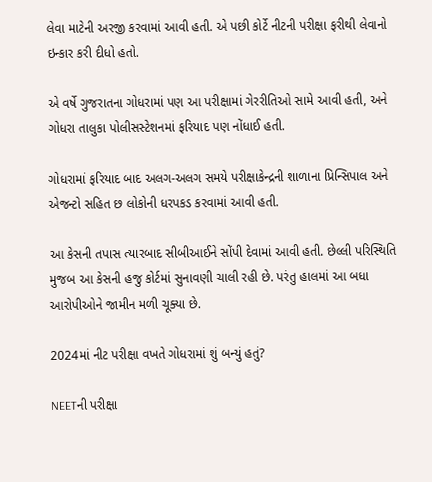લેવા માટેની અરજી કરવામાં આવી હતી. એ પછી કોર્ટે નીટની પરીક્ષા ફરીથી લેવાનો ઇન્કાર કરી દીધો હતો.

એ વર્ષે ગુજરાતના ગોધરામાં પણ આ પરીક્ષામાં ગેરરીતિઓ સામે આવી હતી, અને ગોધરા તાલુકા પોલીસસ્ટેશનમાં ફરિયાદ પણ નોંધાઈ હતી.

ગોધરામાં ફરિયાદ બાદ અલગ-અલગ સમયે પરીક્ષાકેન્દ્રની શાળાના પ્રિન્સિપાલ અને એજન્ટો સહિત છ લોકોની ધરપકડ કરવામાં આવી હતી.

આ કેસની તપાસ ત્યારબાદ સીબીઆઈને સોંપી દેવામાં આવી હતી. છેલ્લી પરિસ્થિતિ મુજબ આ કેસની હજુ કોર્ટમાં સુનાવણી ચાલી રહી છે. પરંતુ હાલમાં આ બધા આરોપીઓને જામીન મળી ચૂક્યા છે.

2024માં નીટ પરીક્ષા વખતે ગોધરામાં શું બન્યું હતું?

NEETની પરીક્ષા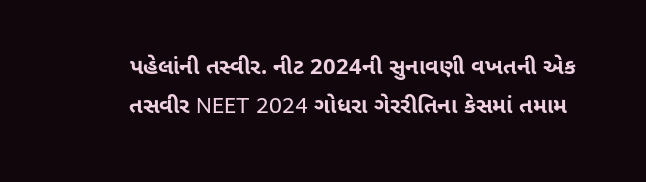પહેલાંની તસ્વીર. નીટ 2024ની સુનાવણી વખતની એક તસવીર NEET 2024 ગોધરા ગેરરીતિના કેસમાં તમામ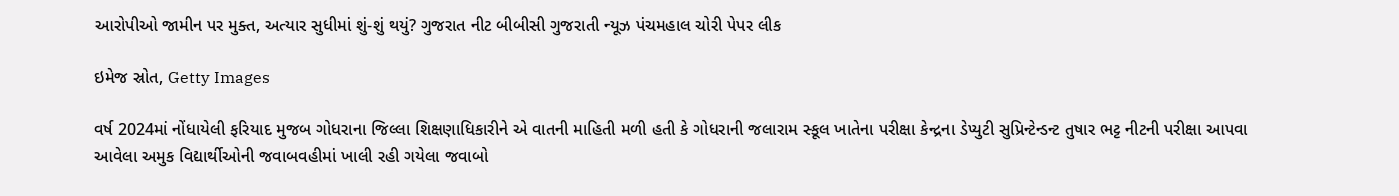આરોપીઓ જામીન પર મુક્ત, અત્યાર સુધીમાં શું-શું થયું? ગુજરાત નીટ બીબીસી ગુજરાતી ન્યૂઝ પંચમહાલ ચોરી પેપર લીક

ઇમેજ સ્રોત, Getty Images

વર્ષ 2024માં નોંધાયેલી ફરિયાદ મુજબ ગોધરાના જિલ્લા શિક્ષણાધિકારીને એ વાતની માહિતી મળી હતી કે ગોધરાની જલારામ સ્કૂલ ખાતેના પરીક્ષા કેન્દ્રના ડેપ્યુટી સુપ્રિન્ટેન્ડન્ટ તુષાર ભટ્ટ નીટની પરીક્ષા આપવા આવેલા અમુક વિદ્યાર્થીઓની જવાબવહીમાં ખાલી રહી ગયેલા જવાબો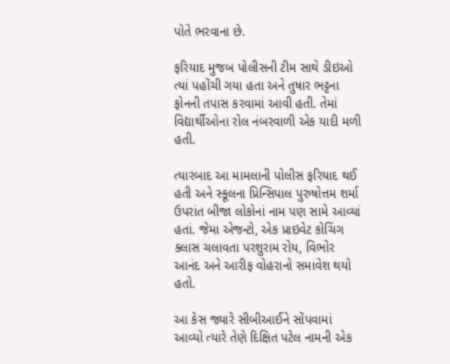પોતે ભરવાના છે.

ફરિયાદ મુજબ પોલીસની ટીમ સાથે ડીઇઓ ત્યાં પહોંચી ગયા હતા અને તુષાર ભટ્ટના ફોનની તપાસ કરવામાં આવી હતી. તેમાં વિદ્યાર્થીઓના રોલ નંબરવાળી એક યાદી મળી હતી.

ત્યારબાદ આ મામલાની પોલીસ ફરિયાદ થઈ હતી અને સ્કૂલના પ્રિન્સિપાલ પુરુષોત્તમ શર્મા ઉપરાંત બીજા લોકોનાં નામ પણ સામે આવ્યાં હતાં. જેમા એજન્ટો, એક પ્રાઇવેટ કોચિંગ ક્લાસ ચલાવતા પરશુરામ રોય, વિભોર આનંદ અને આરીફ વોહરાનો સમાવેશ થયો હતો.

આ કેસ જ્યારે સીબીઆઈને સોંપવામાં આવ્યો ત્યારે તેણે દિક્ષિત પટેલ નામની એક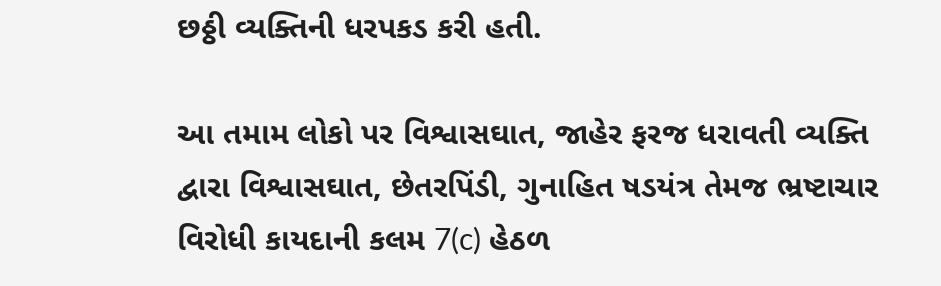છઠ્ઠી વ્યક્તિની ધરપકડ કરી હતી.

આ તમામ લોકો પર વિશ્વાસઘાત, જાહેર ફરજ ધરાવતી વ્યક્તિ દ્વારા વિશ્વાસઘાત, છેતરપિંડી, ગુનાહિત ષડયંત્ર તેમજ ભ્રષ્ટાચાર વિરોધી કાયદાની કલમ 7(c) હેઠળ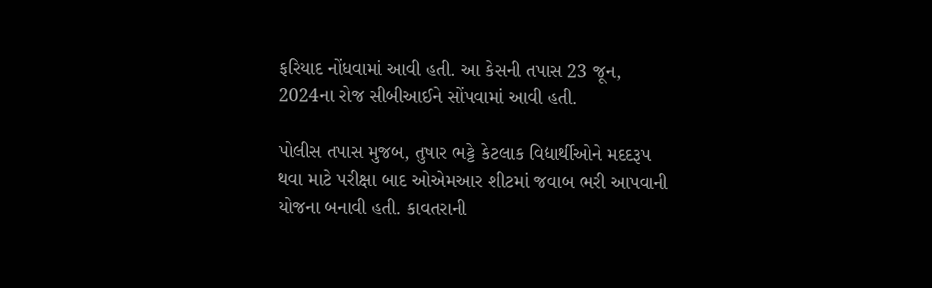ફરિયાદ નોંધવામાં આવી હતી. આ કેસની તપાસ 23 જૂન, 2024ના રોજ સીબીઆઈને સોંપવામાં આવી હતી.

પોલીસ તપાસ મુજબ, તુષાર ભટ્ટે કેટલાક વિદ્યાર્થીઓને મદદરૂપ થવા માટે પરીક્ષા બાદ ઓએમઆર શીટમાં જવાબ ભરી આપવાની યોજના બનાવી હતી. કાવતરાની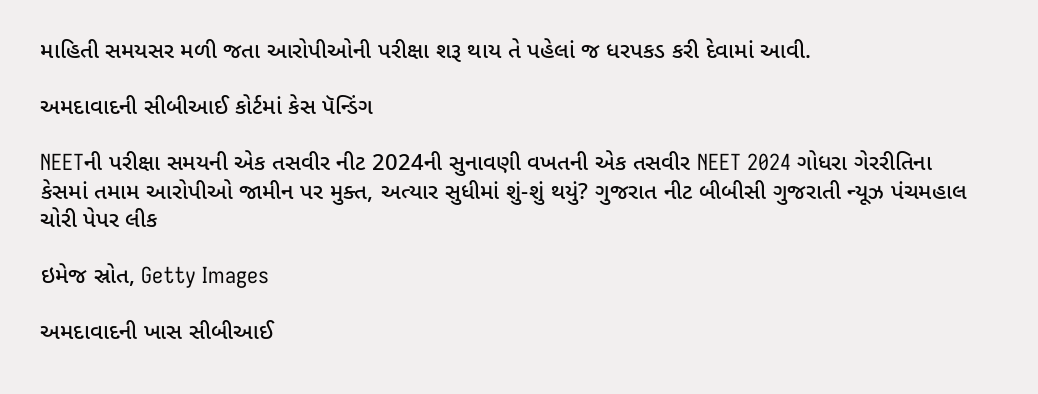માહિતી સમયસર મળી જતા આરોપીઓની પરીક્ષા શરૂ થાય તે પહેલાં જ ધરપકડ કરી દેવામાં આવી.

અમદાવાદની સીબીઆઈ કોર્ટમાં કેસ પૅન્ડિંગ

NEETની પરીક્ષા સમયની એક તસવીર નીટ 2024ની સુનાવણી વખતની એક તસવીર NEET 2024 ગોધરા ગેરરીતિના કેસમાં તમામ આરોપીઓ જામીન પર મુક્ત, અત્યાર સુધીમાં શું-શું થયું? ગુજરાત નીટ બીબીસી ગુજરાતી ન્યૂઝ પંચમહાલ ચોરી પેપર લીક

ઇમેજ સ્રોત, Getty Images

અમદાવાદની ખાસ સીબીઆઈ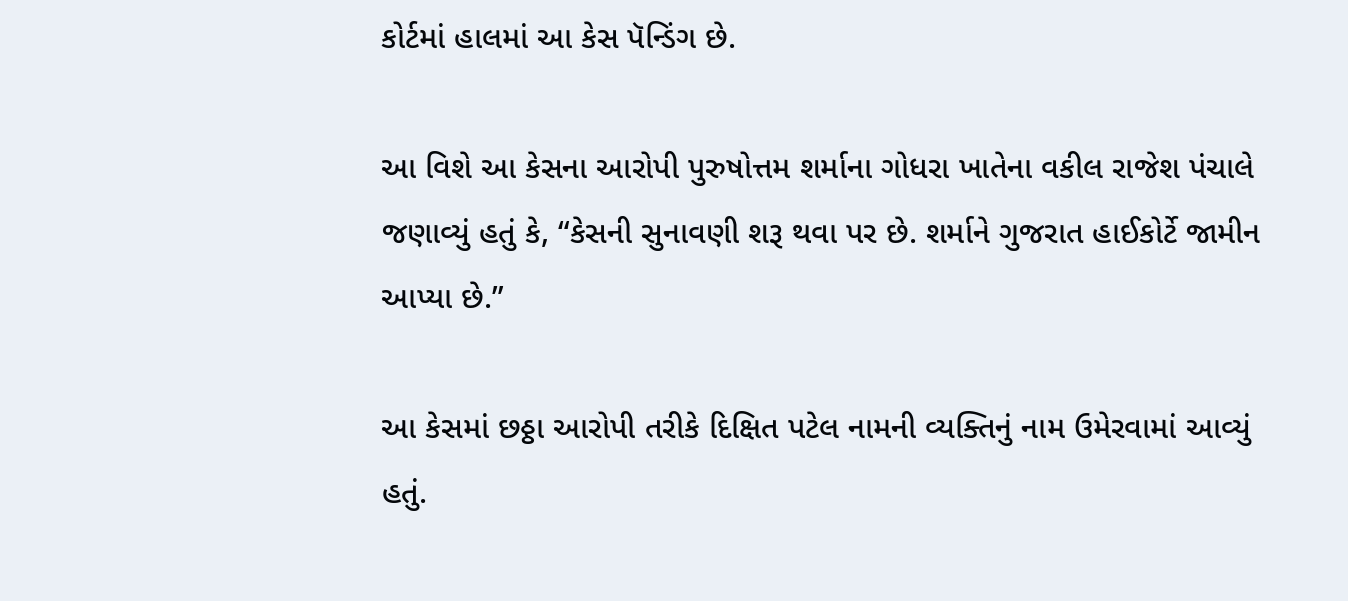કોર્ટમાં હાલમાં આ કેસ પૅન્ડિંગ છે.

આ વિશે આ કેસના આરોપી પુરુષોત્તમ શર્માના ગોધરા ખાતેના વકીલ રાજેશ પંચાલે જણાવ્યું હતું કે, “કેસની સુનાવણી શરૂ થવા પર છે. શર્માને ગુજરાત હાઈકોર્ટે જામીન આપ્યા છે.”

આ કેસમાં છઠ્ઠા આરોપી તરીકે દિક્ષિત પટેલ નામની વ્યક્તિનું નામ ઉમેરવામાં આવ્યું હતું.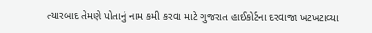ત્યારબાદ તેમણે પોતાનું નામ કમી કરવા માટે ગુજરાત હાઈકોર્ટના દરવાજા ખટખટાવ્યા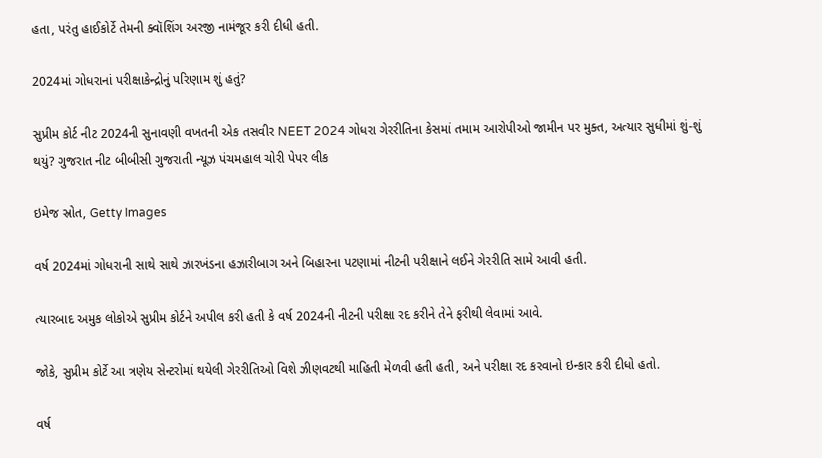હતા, પરંતુ હાઈકોર્ટે તેમની ક્વૉશિંગ અરજી નામંજૂર કરી દીધી હતી.

2024માં ગોધરાનાં પરીક્ષાકેન્દ્રોનું પરિણામ શું હતું?

સુપ્રીમ કોર્ટ નીટ 2024ની સુનાવણી વખતની એક તસવીર NEET 2024 ગોધરા ગેરરીતિના કેસમાં તમામ આરોપીઓ જામીન પર મુક્ત, અત્યાર સુધીમાં શું-શું થયું? ગુજરાત નીટ બીબીસી ગુજરાતી ન્યૂઝ પંચમહાલ ચોરી પેપર લીક

ઇમેજ સ્રોત, Getty Images

વર્ષ 2024માં ગોધરાની સાથે સાથે ઝારખંડના હઝારીબાગ અને બિહારના પટણામાં નીટની પરીક્ષાને લઈને ગેરરીતિ સામે આવી હતી.

ત્યારબાદ અમુક લોકોએ સુપ્રીમ કોર્ટને અપીલ કરી હતી કે વર્ષ 2024ની નીટની પરીક્ષા રદ કરીને તેને ફરીથી લેવામાં આવે.

જોકે, સુપ્રીમ કોર્ટે આ ત્રણેય સેન્ટરોમાં થયેલી ગેરરીતિઓ વિશે ઝીણવટથી માહિતી મેળવી હતી હતી, અને પરીક્ષા રદ કરવાનો ઇન્કાર કરી દીધો હતો.

વર્ષ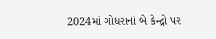2024માં ગોધરાનાં બે કેન્દ્રો પર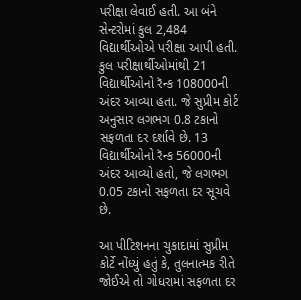પરીક્ષા લેવાઈ હતી. આ બંને સેન્ટરોમાં કુલ 2,484 વિદ્યાર્થીઓએ પરીક્ષા આપી હતી. કુલ પરીક્ષાર્થીઓમાંથી 21 વિદ્યાર્થીઓનો રૅન્ક 108000ની અંદર આવ્યા હતા. જે સુપ્રીમ કોર્ટ અનુસાર લગભગ 0.8 ટકાનો સફળતા દર દર્શાવે છે. 13 વિદ્યાર્થીઓનો રૅન્ક 56000ની અંદર આવ્યો હતો, જે લગભગ 0.05 ટકાનો સફળતા દર સૂચવે છે.

આ પીટિશનના ચુકાદામાં સુપ્રીમ કોર્ટે નોંધ્યું હતું કે, તુલનાત્મક રીતે જોઈએ તો ગોધરામાં સફળતા દર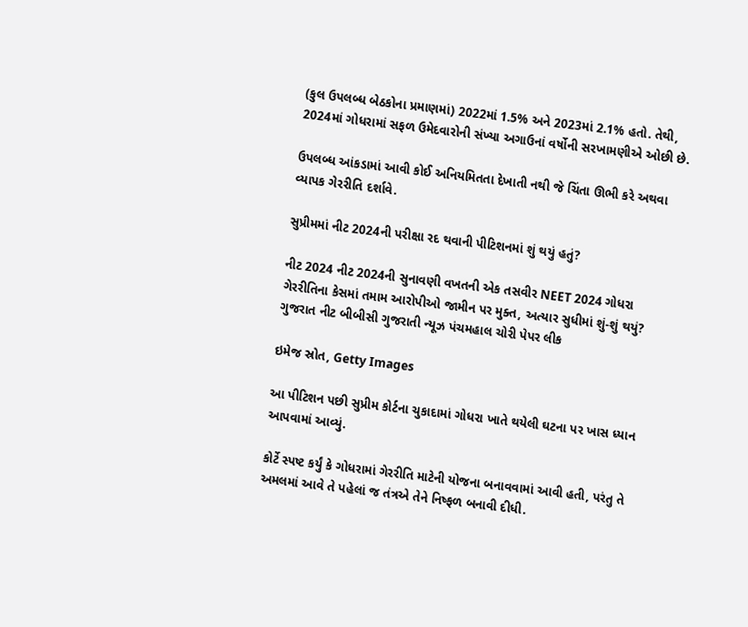(કુલ ઉપલબ્ધ બેઠકોના પ્રમાણમાં) 2022માં 1.5% અને 2023માં 2.1% હતો. તેથી, 2024માં ગોધરામાં સફળ ઉમેદવારોની સંખ્યા અગાઉનાં વર્ષોની સરખામણીએ ઓછી છે.

ઉપલબ્ધ આંકડામાં આવી કોઈ અનિયમિતતા દેખાતી નથી જે ચિંતા ઊભી કરે અથવા વ્યાપક ગેરરીતિ દર્શાવે.

સુપ્રીમમાં નીટ 2024ની પરીક્ષા રદ થવાની પીટિશનમાં શું થયું હતું?

નીટ 2024 નીટ 2024ની સુનાવણી વખતની એક તસવીર NEET 2024 ગોધરા ગેરરીતિના કેસમાં તમામ આરોપીઓ જામીન પર મુક્ત, અત્યાર સુધીમાં શું-શું થયું? ગુજરાત નીટ બીબીસી ગુજરાતી ન્યૂઝ પંચમહાલ ચોરી પેપર લીક

ઇમેજ સ્રોત, Getty Images

આ પીટિશન પછી સુપ્રીમ કોર્ટના ચુકાદામાં ગોધરા ખાતે થયેલી ઘટના પર ખાસ ધ્યાન આપવામાં આવ્યું.

કોર્ટે સ્પષ્ટ કર્યું કે ગોધરામાં ગેરરીતિ માટેની યોજના બનાવવામાં આવી હતી, પરંતુ તે અમલમાં આવે તે પહેલાં જ તંત્રએ તેને નિષ્ફળ બનાવી દીધી.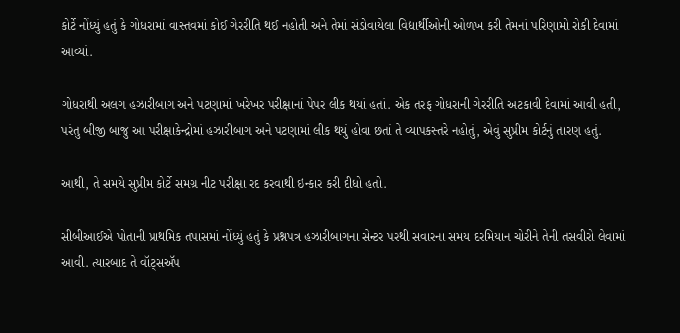કોર્ટે નોંધ્યું હતું કે ગોધરામાં વાસ્તવમાં કોઈ ગેરરીતિ થઈ નહોતી અને તેમાં સંડોવાયેલા વિદ્યાર્થીઓની ઓળખ કરી તેમનાં પરિણામો રોકી દેવામાં આવ્યાં.

ગોધરાથી અલગ હઝારીબાગ અને પટણામાં ખરેખર પરીક્ષાનાં પેપર લીક થયાં હતાં. એક તરફ ગોધરાની ગેરરીતિ અટકાવી દેવામાં આવી હતી, પરંતુ બીજી બાજુ આ પરીક્ષાકેન્દ્રોમાં હઝારીબાગ અને પટણામાં લીક થયું હોવા છતાં તે વ્યાપકસ્તરે નહોતું, એવું સુપ્રીમ કોર્ટનું તારણ હતું.

આથી, તે સમયે સુપ્રીમ કોર્ટે સમગ્ર નીટ પરીક્ષા રદ કરવાથી ઇન્કાર કરી દીધો હતો.

સીબીઆઈએ પોતાની પ્રાથમિક તપાસમાં નોંધ્યું હતું કે પ્રશ્નપત્ર હઝારીબાગના સેન્ટર પરથી સવારના સમય દરમિયાન ચોરીને તેની તસવીરો લેવામાં આવી. ત્યારબાદ તે વૉટ્સઍપ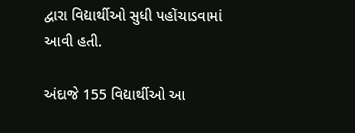દ્વારા વિદ્યાર્થીઓ સુધી પહોંચાડવામાં આવી હતી.

અંદાજે 155 વિદ્યાર્થીઓ આ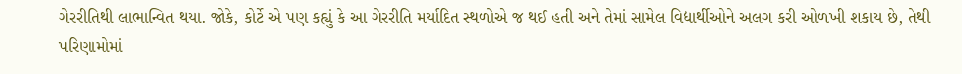ગેરરીતિથી લાભાન્વિત થયા. જોકે, કોર્ટે એ પણ કહ્યું કે આ ગેરરીતિ મર્યાદિત સ્થળોએ જ થઈ હતી અને તેમાં સામેલ વિદ્યાર્થીઓને અલગ કરી ઓળખી શકાય છે, તેથી પરિણામોમાં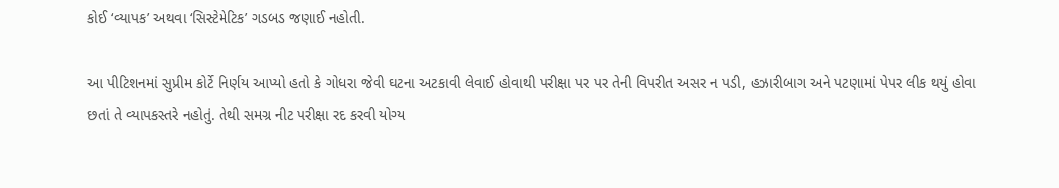કોઈ ‘વ્યાપક’ અથવા ‘સિસ્ટેમેટિક’ ગડબડ જણાઈ નહોતી.

આ પીટિશનમાં સુપ્રીમ કોર્ટે નિર્ણય આપ્યો હતો કે ગોધરા જેવી ઘટના અટકાવી લેવાઈ હોવાથી પરીક્ષા પર પર તેની વિપરીત અસર ન પડી, હઝારીબાગ અને પટણામાં પેપર લીક થયું હોવા છતાં તે વ્યાપકસ્તરે નહોતું. તેથી સમગ્ર નીટ પરીક્ષા રદ કરવી યોગ્ય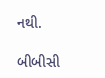નથી.

બીબીસી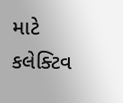માટે કલેક્ટિવ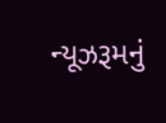ન્યૂઝરૂમનું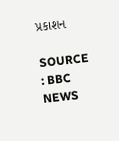પ્રકાશન

SOURCE : BBC NEWS